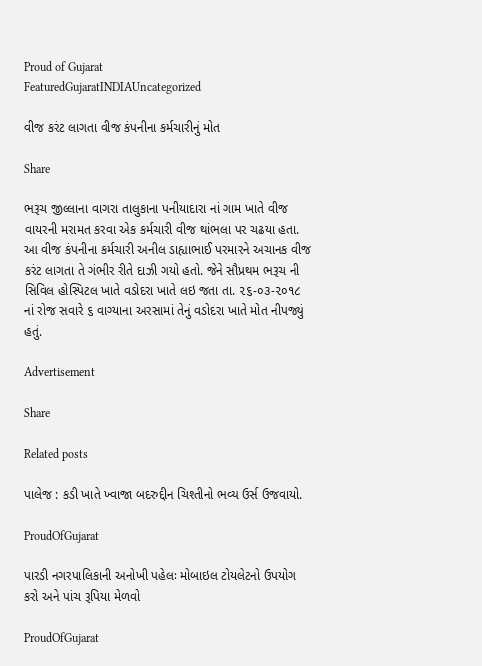Proud of Gujarat
FeaturedGujaratINDIAUncategorized

વીજ કરંટ લાગતા વીજ કંપનીના કર્મચારીનું મોત

Share

ભરૂચ જીલ્લાના વાગરા તાલુકાના પનીયાદારા નાં ગામ ખાતે વીજ વાયરની મરામત કરવા એક કર્મચારી વીજ થાંભલા પર ચઢયા હતા. આ વીજ કંપનીના કર્મચારી અનીલ ડાહ્યાભાઈ પરમારને અચાનક વીજ કરંટ લાગતા તે ગંભીર રીતે દાઝી ગયો હતો. જેને સૌપ્રથમ ભરૂચ ની સિવિલ હોસ્પિટલ ખાતે વડોદરા ખાતે લઇ જતા તા. ૨૬-૦૩-૨૦૧૮ નાં રોજ સવારે ૬ વાગ્યાના અરસામાં તેનું વડોદરા ખાતે મોત નીપજ્યું હતું.

Advertisement

Share

Related posts

પાલેજ : કડી ખાતે ખ્વાજા બદરુદ્દીન ચિશ્તીનો ભવ્ય ઉર્સ ઉજવાયો.

ProudOfGujarat

પારડી નગરપાલિકાની અનોખી પહેલઃ મોબાઇલ ટોયલેટનો ઉપયોગ કરો અને પાંચ રૂપિયા મેળવો

ProudOfGujarat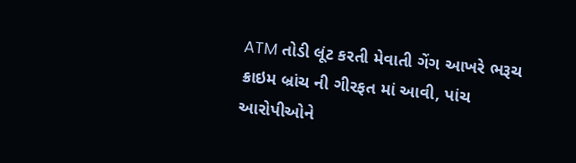ATM તોડી લૂંટ કરતી મેવાતી ગેંગ આખરે ભરૂચ ક્રાઇમ બ્રાંચ ની ગીરફત માં આવી, પાંચ આરોપીઓને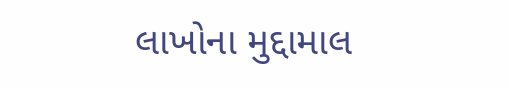લાખોના મુદ્દામાલ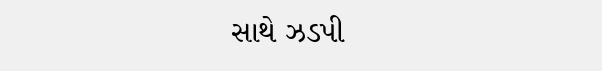સાથે ઝડપી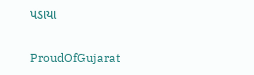પડાયા

ProudOfGujarat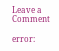Leave a Comment

error: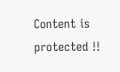Content is protected !!